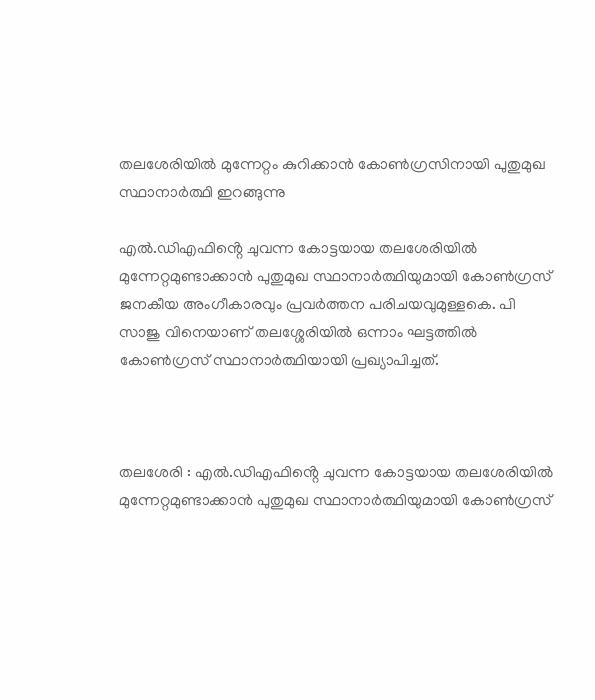തലശേരിയിൽ മുന്നേറ്റം കുറിക്കാൻ കോൺഗ്രസിനായി പുതുമുഖ സ്ഥാനാർത്ഥി ഇറങ്ങുന്നു

എൽ.ഡിഎഫിൻ്റെ ചുവന്ന കോട്ടയായ തലശേരിയിൽ മുന്നേറ്റമുണ്ടാക്കാൻ പുതുമുഖ സ്ഥാനാർത്ഥിയുമായി കോൺഗ്രസ്  ജനകീയ അംഗീകാരവും പ്രവർത്തന പരിചയവുമുള്ളകെ. പി സാജു വിനെയാണ് തലശ്ശേരിയില്‍ ഒന്നാം ഘട്ടത്തിൽ കോൺഗ്രസ് സ്ഥാനാര്‍ത്ഥിയായി പ്രഖ്യാപിച്ചത്.



തലശേരി : എൽ.ഡിഎഫിൻ്റെ ചുവന്ന കോട്ടയായ തലശേരിയിൽ മുന്നേറ്റമുണ്ടാക്കാൻ പുതുമുഖ സ്ഥാനാർത്ഥിയുമായി കോൺഗ്രസ്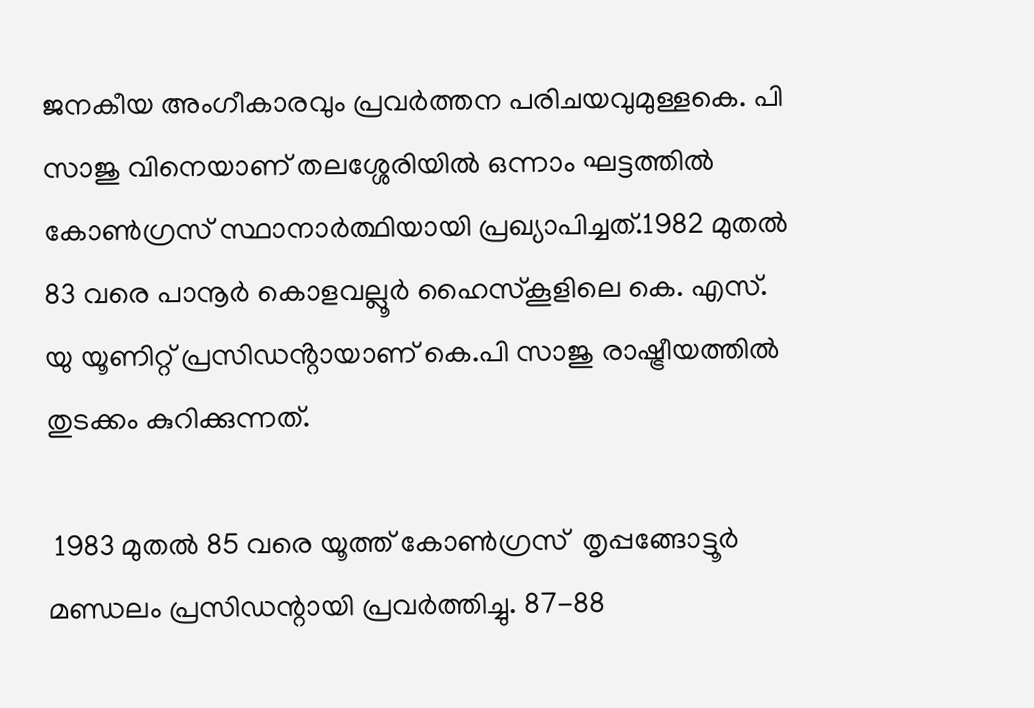ജനകീയ അംഗീകാരവും പ്രവർത്തന പരിചയവുമുള്ളകെ. പി സാജു വിനെയാണ് തലശ്ശേരിയില്‍ ഒന്നാം ഘട്ടത്തിൽ കോൺഗ്രസ് സ്ഥാനാര്‍ത്ഥിയായി പ്രഖ്യാപിച്ചത്.1982 മുതല്‍ 83 വരെ പാനൂര്‍ കൊളവല്ലൂര്‍ ഹൈസ്‌കൂളിലെ കെ. എസ്. യു യൂണിറ്റ് പ്രസിഡൻ്റായാണ് കെ.പി സാജു രാഷ്ട്രീയത്തിൽ തുടക്കം കുറിക്കുന്നത്.

 1983 മുതല്‍ 85 വരെ യൂത്ത് കോണ്‍ഗ്രസ്  തൃപ്പങ്ങോട്ടൂര്‍ മണ്ഡലം പ്രസിഡന്റായി പ്രവര്‍ത്തിച്ചു. 87-88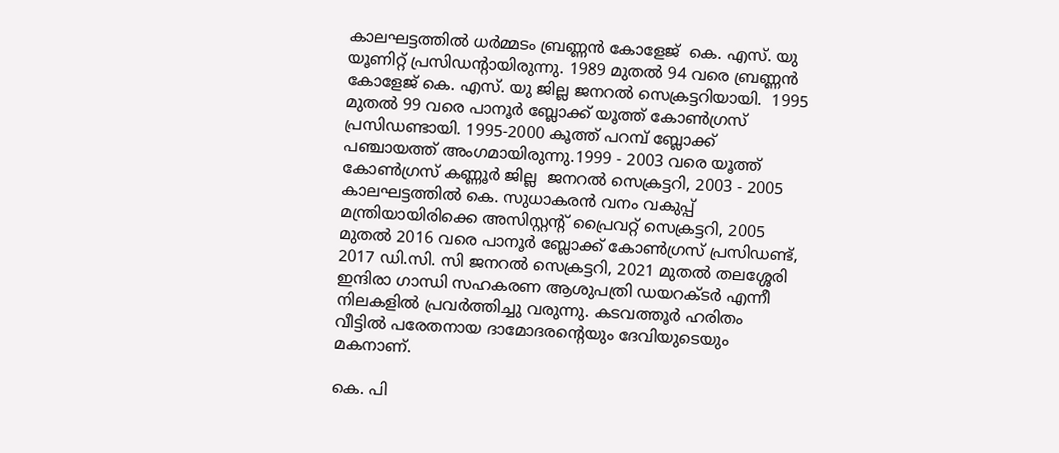കാലഘട്ടത്തില്‍ ധര്‍മ്മടം ബ്രണ്ണന്‍ കോളേജ്  കെ. എസ്. യു യൂണിറ്റ് പ്രസിഡന്റായിരുന്നു. 1989 മുതല്‍ 94 വരെ ബ്രണ്ണന്‍ കോളേജ് കെ. എസ്. യു ജില്ല ജനറല്‍ സെക്രട്ടറിയായി.  1995 മുതല്‍ 99 വരെ പാനൂര്‍ ബ്ലോക്ക് യൂത്ത് കോണ്‍ഗ്രസ് പ്രസിഡണ്ടായി. 1995-2000 കൂത്ത് പറമ്പ് ബ്ലോക്ക് പഞ്ചായത്ത് അംഗമായിരുന്നു.1999 - 2003 വരെ യൂത്ത് കോണ്‍ഗ്രസ് കണ്ണൂര്‍ ജില്ല  ജനറല്‍ സെക്രട്ടറി, 2003 - 2005 കാലഘട്ടത്തില്‍ കെ. സുധാകരന്‍ വനം വകുപ്പ് മന്ത്രിയായിരിക്കെ അസിസ്റ്റന്റ് പ്രൈവറ്റ് സെക്രട്ടറി, 2005 മുതല്‍ 2016 വരെ പാനൂര്‍ ബ്ലോക്ക് കോണ്‍ഗ്രസ് പ്രസിഡണ്ട്, 2017 ഡി.സി. സി ജനറല്‍ സെക്രട്ടറി, 2021 മുതല്‍ തലശ്ശേരി  ഇന്ദിരാ ഗാന്ധി സഹകരണ ആശുപത്രി ഡയറക്ടര്‍ എന്നീ നിലകളില്‍ പ്രവര്‍ത്തിച്ചു വരുന്നു. കടവത്തൂര്‍ ഹരിതം വീട്ടില്‍ പരേതനായ ദാമോദരന്റെയും ദേവിയുടെയും മകനാണ്.

കെ. പി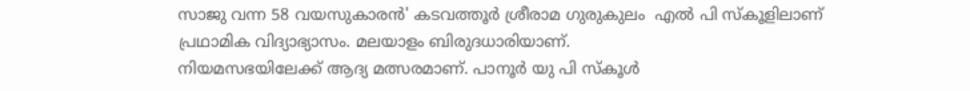സാജു വന്ന 58 വയസുകാരൻ' കടവത്തൂര്‍ ശ്രീരാമ ഗുരുകുലം  എല്‍ പി സ്‌കൂളിലാണ് പ്രഥാമിക വിദ്യാഭ്യാസം. മലയാളം ബിരുദധാരിയാണ്.
നിയമസഭയിലേക്ക് ആദ്യ മത്സരമാണ്. പാനൂര്‍ യു പി സ്‌കൂള്‍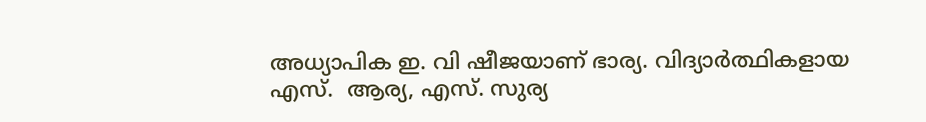അധ്യാപിക ഇ. വി ഷീജയാണ് ഭാര്യ. വിദ്യാര്‍ത്ഥികളായ എസ്.  ആര്യ, എസ്. സുര്യ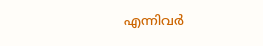എന്നിവര്‍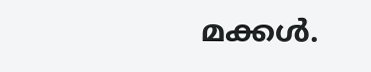മക്കള്‍.